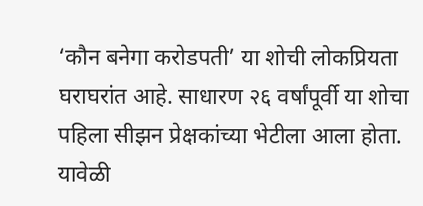‘कौन बनेगा करोडपती’ या शोची लोकप्रियता घराघरांत आहे. साधारण २६ वर्षांपूर्वी या शोचा पहिला सीझन प्रेक्षकांच्या भेटीला आला होता. यावेळी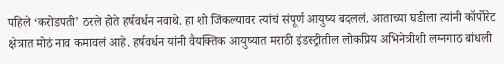पहिले ‘करोडपती’ ठरले होते हर्षवर्धन नवाथे. हा शो जिंकल्यावर त्यांचं संपूर्ण आयुष्य बदललं. आताच्या घडीला त्यांनी कॉर्पोरेट क्षेत्रात मोठं नाव कमावलं आहे. हर्षवर्धन यांनी वैयक्तिक आयुष्यात मराठी इंडस्ट्रीतील लोकप्रिय अभिनेत्रीशी लग्नगाठ बांधली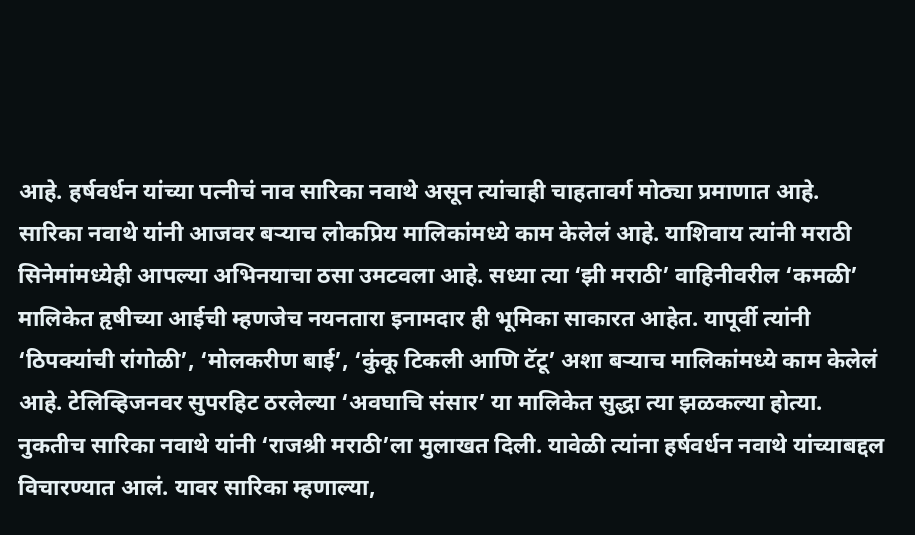आहे. हर्षवर्धन यांच्या पत्नीचं नाव सारिका नवाथे असून त्यांचाही चाहतावर्ग मोठ्या प्रमाणात आहे.
सारिका नवाथे यांनी आजवर बऱ्याच लोकप्रिय मालिकांमध्ये काम केलेलं आहे. याशिवाय त्यांनी मराठी सिनेमांमध्येही आपल्या अभिनयाचा ठसा उमटवला आहे. सध्या त्या ‘झी मराठी’ वाहिनीवरील ‘कमळी’ मालिकेत हृषीच्या आईची म्हणजेच नयनतारा इनामदार ही भूमिका साकारत आहेत. यापूर्वी त्यांनी ‘ठिपक्यांची रांगोळी’, ‘मोलकरीण बाई’, ‘कुंकू टिकली आणि टॅटू’ अशा बऱ्याच मालिकांमध्ये काम केलेलं आहे. टेलिव्हिजनवर सुपरहिट ठरलेल्या ‘अवघाचि संसार’ या मालिकेत सुद्धा त्या झळकल्या होत्या.
नुकतीच सारिका नवाथे यांनी ‘राजश्री मराठी’ला मुलाखत दिली. यावेळी त्यांना हर्षवर्धन नवाथे यांच्याबद्दल विचारण्यात आलं. यावर सारिका म्हणाल्या,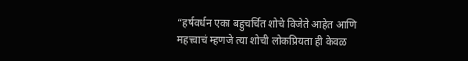“हर्षवर्धन एका बहुचर्चित शोचे विजेते आहेत आणि महत्त्वाचं म्हणजे त्या शोची लोकप्रियता ही केवळ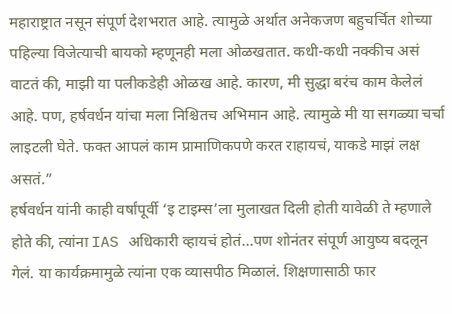महाराष्ट्रात नसून संपूर्ण देशभरात आहे. त्यामुळे अर्थात अनेकजण बहुचर्चित शोच्या पहिल्या विजेत्याची बायको म्हणूनही मला ओळखतात. कधी-कधी नक्कीच असं वाटतं की, माझी या पलीकडेही ओळख आहे. कारण, मी सुद्धा बरंच काम केलेलं आहे. पण, हर्षवर्धन यांचा मला निश्चितच अभिमान आहे. त्यामुळे मी या सगळ्या चर्चा लाइटली घेते. फक्त आपलं काम प्रामाणिकपणे करत राहायचं, याकडे माझं लक्ष असतं.”
हर्षवर्धन यांनी काही वर्षांपूर्वी ‘इ टाइम्स’ला मुलाखत दिली होती यावेळी ते म्हणाले होते की, त्यांना IAS अधिकारी व्हायचं होतं…पण शोनंतर संपूर्ण आयुष्य बदलून गेलं. या कार्यक्रमामुळे त्यांना एक व्यासपीठ मिळालं. शिक्षणासाठी फार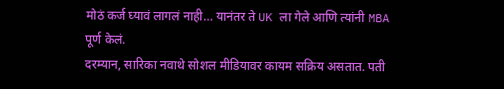मोठं कर्ज घ्यावं लागलं नाही… यानंतर ते UK ला गेले आणि त्यांनी MBA पूर्ण केलं.
दरम्यान, सारिका नवाथे सोशल मीडियावर कायम सक्रिय असतात. पती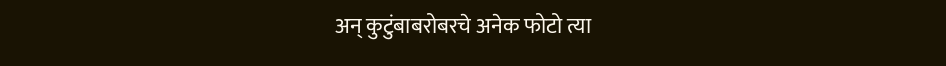अन् कुटुंबाबरोबरचे अनेक फोटो त्या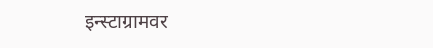इन्स्टाग्रामवर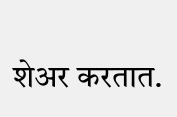शेअर करतात.